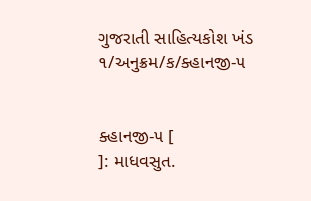ગુજરાતી સાહિત્યકોશ ખંડ ૧/અનુક્રમ/ક/ક્હાનજી-૫


ક્હાનજી-૫ [               ]: માધવસુત.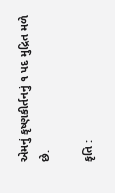એમનું કૃષ્ણકીર્તનનું ૧ પદ મુદ્રિત મળે છે.

કૃતિ :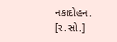નકાદોહન.
[ર.સો.]